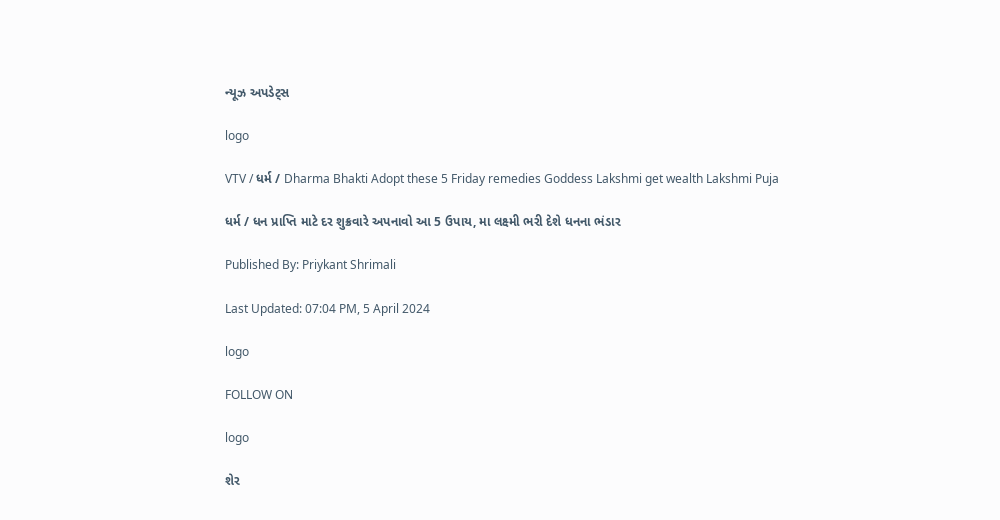ન્યૂઝ અપડેટ્સ

logo

VTV / ધર્મ / Dharma Bhakti Adopt these 5 Friday remedies Goddess Lakshmi get wealth Lakshmi Puja

ધર્મ / ધન પ્રાપ્તિ માટે દર શુક્રવારે અપનાવો આ 5 ઉપાય, મા લક્ષ્મી ભરી દેશે ધનના ભંડાર

Published By: Priykant Shrimali

Last Updated: 07:04 PM, 5 April 2024

logo

FOLLOW ON

logo

શેર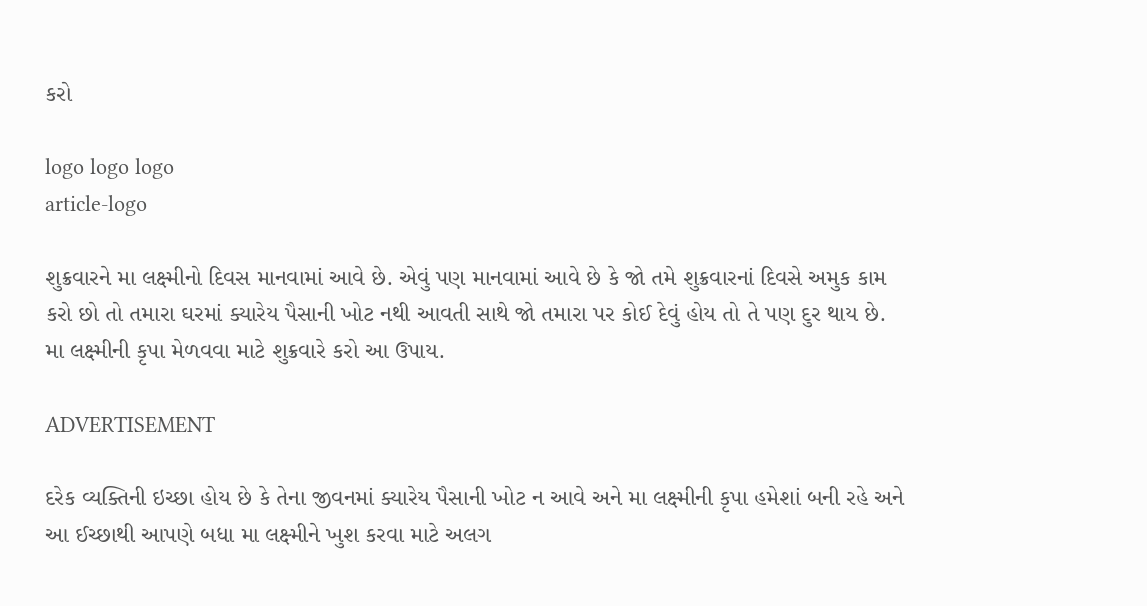કરો

logo logo logo
article-logo

શુક્રવારને મા લક્ષ્મીનો દિવસ માનવામાં આવે છે. એવું પણ માનવામાં આવે છે કે જો તમે શુક્રવારનાં દિવસે અમુક કામ કરો છો તો તમારા ઘરમાં ક્યારેય પૈસાની ખોટ નથી આવતી સાથે જો તમારા પર કોઈ દેવું હોય તો તે પણ દુર થાય છે. મા લક્ષ્મીની કૃપા મેળવવા માટે શુક્રવારે કરો આ ઉપાય.

ADVERTISEMENT

દરેક વ્યક્તિની ઇચ્છા હોય છે કે તેના જીવનમાં ક્યારેય પૈસાની ખોટ ન આવે અને મા લક્ષ્મીની કૃપા હમેશાં બની રહે અને આ ઈચ્છાથી આપણે બધા મા લક્ષ્મીને ખુશ કરવા માટે અલગ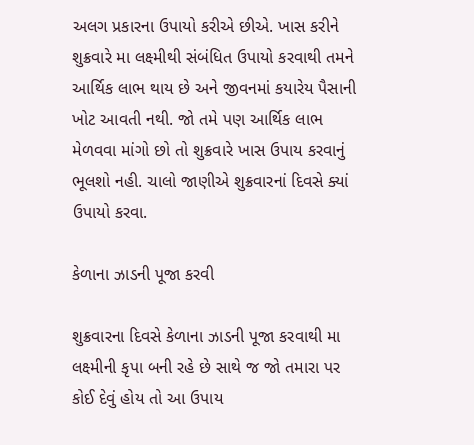અલગ પ્રકારના ઉપાયો કરીએ છીએ. ખાસ કરીને શુક્રવારે મા લક્ષ્મીથી સંબંધિત ઉપાયો કરવાથી તમને આર્થિક લાભ થાય છે અને જીવનમાં કયારેય પૈસાની ખોટ આવતી નથી. જો તમે પણ આર્થિક લાભ મેળવવા માંગો છો તો શુક્રવારે ખાસ ઉપાય કરવાનું ભૂલશો નહી. ચાલો જાણીએ શુક્રવારનાં દિવસે ક્યાં ઉપાયો કરવા.

કેળાના ઝાડની પૂજા કરવી

શુક્રવારના દિવસે કેળાના ઝાડની પૂજા કરવાથી મા લક્ષ્મીની કૃપા બની રહે છે સાથે જ જો તમારા પર કોઈ દેવું હોય તો આ ઉપાય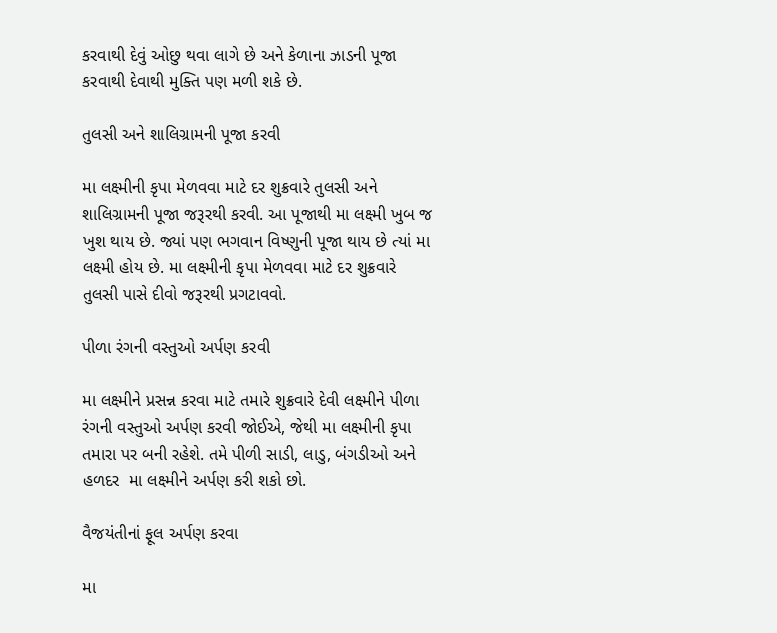કરવાથી દેવું ઓછુ થવા લાગે છે અને કેળાના ઝાડની પૂજા કરવાથી દેવાથી મુક્તિ પણ મળી શકે છે.

તુલસી અને શાલિગ્રામની પૂજા કરવી

મા લક્ષ્મીની કૃપા મેળવવા માટે દર શુક્રવારે તુલસી અને શાલિગ્રામની પૂજા જરૂરથી કરવી. આ પૂજાથી મા લક્ષ્મી ખુબ જ ખુશ થાય છે. જ્યાં પણ ભગવાન વિષ્ણુની પૂજા થાય છે ત્યાં મા લક્ષ્મી હોય છે. મા લક્ષ્મીની કૃપા મેળવવા માટે દર શુક્રવારે તુલસી પાસે દીવો જરૂરથી પ્રગટાવવો.

પીળા રંગની વસ્તુઓ અર્પણ કરવી

મા લક્ષ્મીને પ્રસન્ન કરવા માટે તમારે શુક્રવારે દેવી લક્ષ્મીને પીળા રંગની વસ્તુઓ અર્પણ કરવી જોઈએ, જેથી મા લક્ષ્મીની કૃપા તમારા પર બની રહેશે. તમે પીળી સાડી, લાડુ, બંગડીઓ અને હળદર  મા લક્ષ્મીને અર્પણ કરી શકો છો.

વૈજયંતીનાં ફૂલ અર્પણ કરવા

મા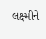લક્ષ્મીને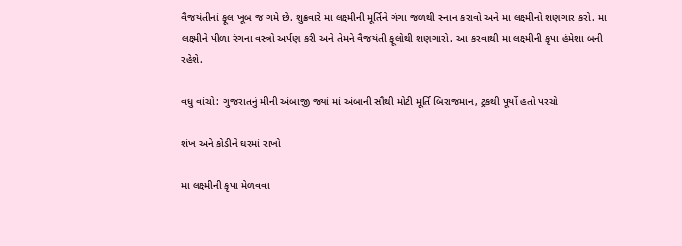વૈજયંતીનાં ફૂલ ખૂબ જ ગમે છે. શુક્રવારે મા લક્ષ્મીની મૂર્તિને ગંગા જળથી સ્નાન કરાવો અને મા લક્ષ્મીનો શણગાર કરો. મા લક્ષ્મીને પીળા રંગના વસ્ત્રો અર્પણ કરી અને તેમને વૈજયંતી ફૂલોથી શણગારો. આ કરવાથી મા લક્ષ્મીની કૃપા હંમેશા બની રહેશે.

વધુ વાંચો: ગુજરાતનું મીની અંબાજી જ્યાં માં અંબાની સૌથી મોટી મૂર્તિ બિરાજમાન, ટ્રકથી પૂર્યો હતો પરચો

શંખ અને કોડીને ઘરમાં રાખો

મા લક્ષ્મીની કૃપા મેળવવા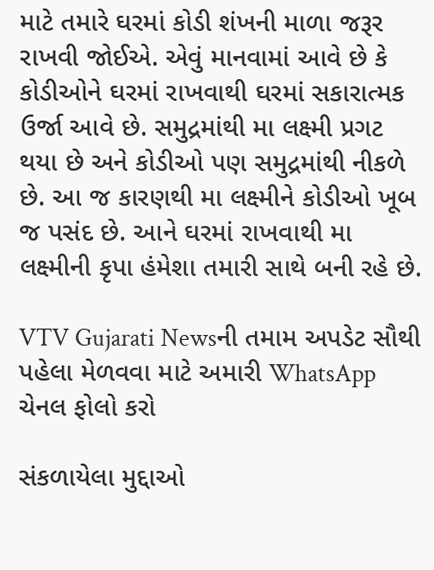માટે તમારે ઘરમાં કોડી શંખની માળા જરૂર રાખવી જોઈએ. એવું માનવામાં આવે છે કે કોડીઓને ઘરમાં રાખવાથી ઘરમાં સકારાત્મક ઉર્જા આવે છે. સમુદ્રમાંથી મા લક્ષ્મી પ્રગટ થયા છે અને કોડીઓ પણ સમુદ્રમાંથી નીકળે છે. આ જ કારણથી મા લક્ષ્મીને કોડીઓ ખૂબ જ પસંદ છે. આને ઘરમાં રાખવાથી મા લક્ષ્મીની કૃપા હંમેશા તમારી સાથે બની રહે છે.

VTV Gujarati Newsની તમામ અપડેટ સૌથી પહેલા મેળવવા માટે અમારી WhatsApp ચેનલ ફોલો કરો

સંકળાયેલા મુદ્દાઓ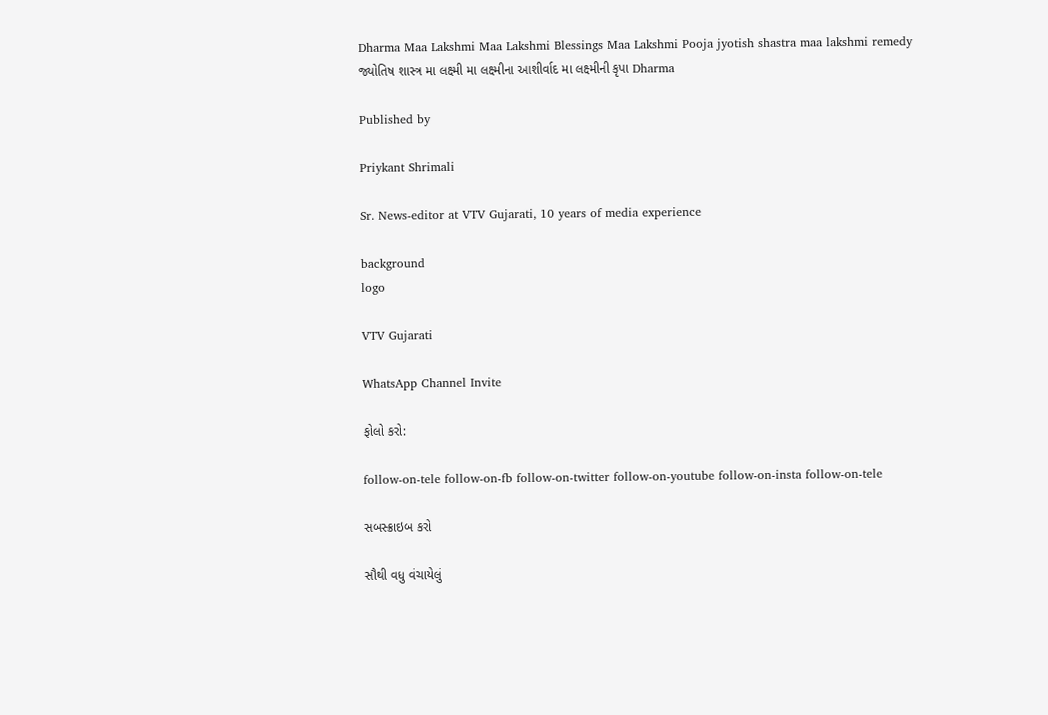Dharma Maa Lakshmi Maa Lakshmi Blessings Maa Lakshmi Pooja jyotish shastra maa lakshmi remedy  જ્યોતિષ શાસ્ત્ર મા લક્ષ્મી મા લક્ષ્મીના આશીર્વાદ મા લક્ષ્મીની કૃપા Dharma

Published by

Priykant Shrimali

Sr. News-editor at VTV Gujarati, 10 years of media experience

background
logo

VTV Gujarati

WhatsApp Channel Invite

ફોલો કરો:

follow-on-tele follow-on-fb follow-on-twitter follow-on-youtube follow-on-insta follow-on-tele

સબસ્ક્રાઇબ કરો

સૌથી વધુ વંચાયેલું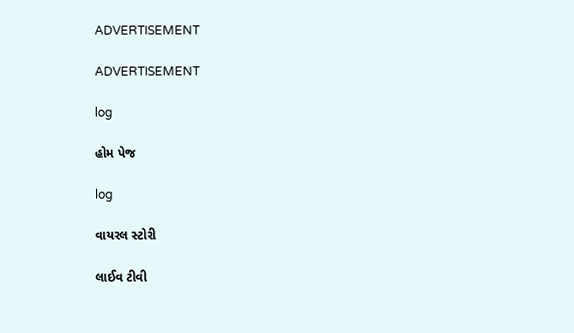ADVERTISEMENT

ADVERTISEMENT

log

હોમ પેજ

log

વાયરલ સ્ટોરી

લાઈવ ટીવી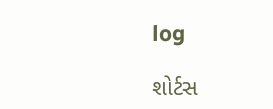log

શોર્ટસ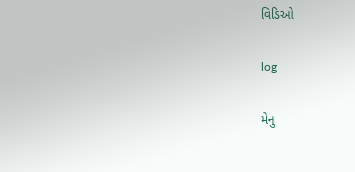વિડિઓ

log

મેનુ